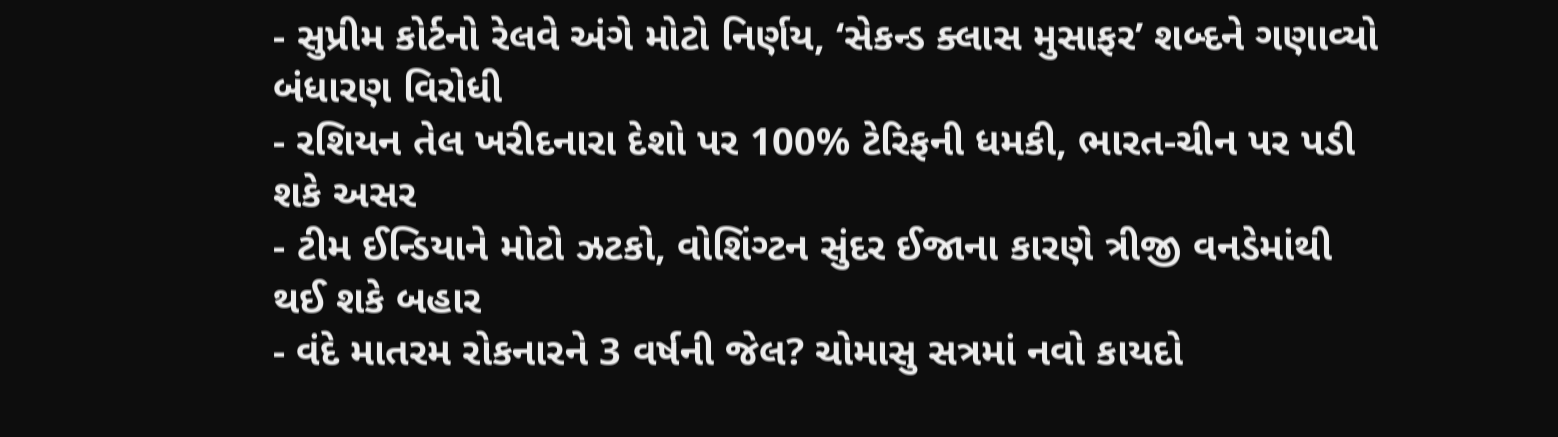- સુપ્રીમ કોર્ટનો રેલવે અંગે મોટો નિર્ણય, ‘સેકન્ડ ક્લાસ મુસાફર’ શબ્દને ગણાવ્યો બંધારણ વિરોધી
- રશિયન તેલ ખરીદનારા દેશો પર 100% ટેરિફની ધમકી, ભારત-ચીન પર પડી શકે અસર
- ટીમ ઈન્ડિયાને મોટો ઝટકો, વોશિંગ્ટન સુંદર ઈજાના કારણે ત્રીજી વનડેમાંથી થઈ શકે બહાર
- વંદે માતરમ રોકનારને 3 વર્ષની જેલ? ચોમાસુ સત્રમાં નવો કાયદો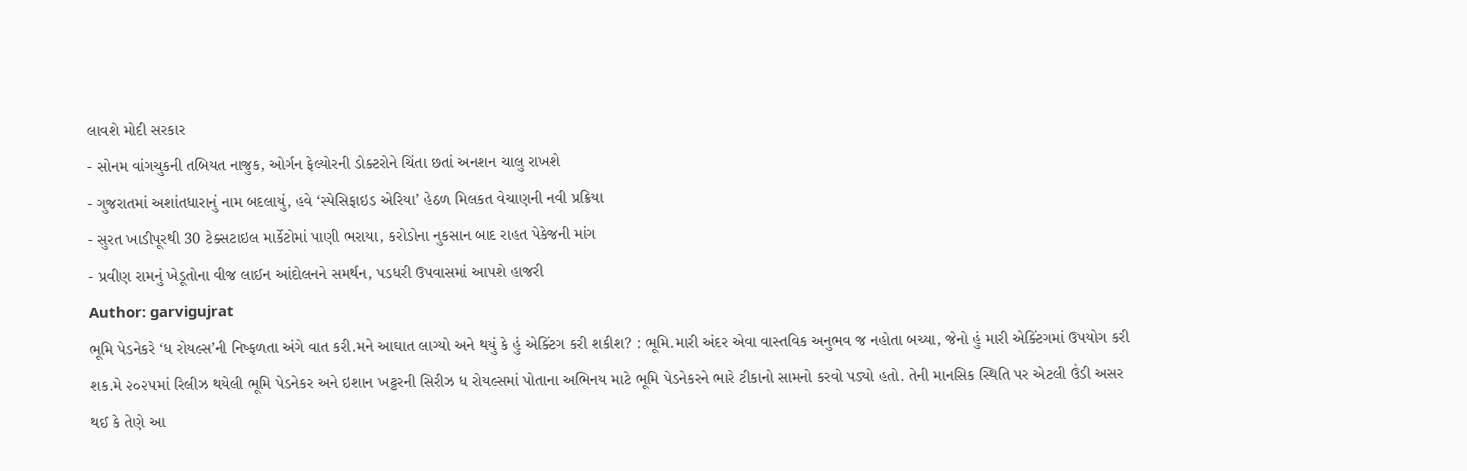લાવશે મોદી સરકાર
- સોનમ વાંગચુકની તબિયત નાજુક, ઓર્ગન ફેલ્યોરની ડોક્ટરોને ચિંતા છતાં અનશન ચાલુ રાખશે
- ગુજરાતમાં અશાંતધારાનું નામ બદલાયું, હવે ‘સ્પેસિફાઇડ એરિયા’ હેઠળ મિલકત વેચાણની નવી પ્રક્રિયા
- સુરત ખાડીપૂરથી 30 ટેક્સટાઇલ માર્કેટોમાં પાણી ભરાયા, કરોડોના નુકસાન બાદ રાહત પેકેજની માંગ
- પ્રવીણ રામનું ખેડૂતોના વીજ લાઈન આંદોલનને સમર્થન, પડધરી ઉપવાસમાં આપશે હાજરી
Author: garvigujrat
ભૂમિ પેડનેકરે ‘ધ રોયલ્સ’ની નિષ્ફળતા અંગે વાત કરી.મને આઘાત લાગ્યો અને થયું કે હું એક્ટિંગ કરી શકીશ? : ભૂમિ.મારી અંદર એવા વાસ્તવિક અનુભવ જ નહોતા બચ્યા, જેનો હું મારી એક્ટિંગમાં ઉપયોગ કરી શક.મે ૨૦૨૫માં રિલીઝ થયેલી ભૂમિ પેડનેકર અને ઇશાન ખટ્ટરની સિરીઝ ધ રોયલ્સમાં પોતાના અભિનય માટે ભૂમિ પેડનેકરને ભારે ટીકાનો સામનો કરવો પડ્યો હતો. તેની માનસિક સ્થિતિ પર એટલી ઉંડી અસર થઈ કે તેણે આ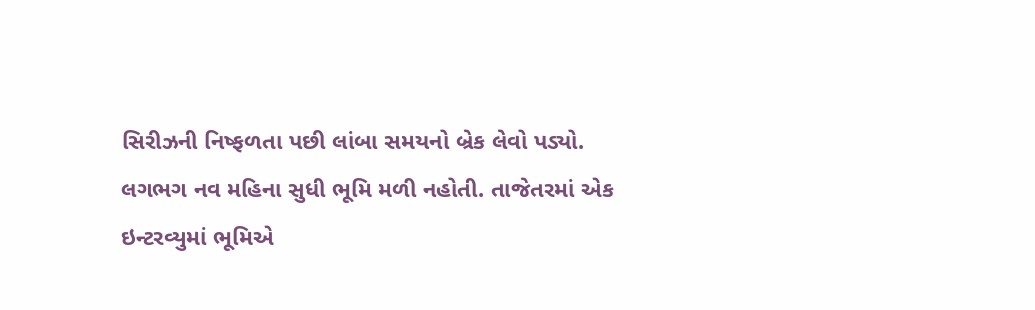સિરીઝની નિષ્ફળતા પછી લાંબા સમયનો બ્રેક લેવો પડ્યો. લગભગ નવ મહિના સુધી ભૂમિ મળી નહોતી. તાજેતરમાં એક ઇન્ટરવ્યુમાં ભૂમિએ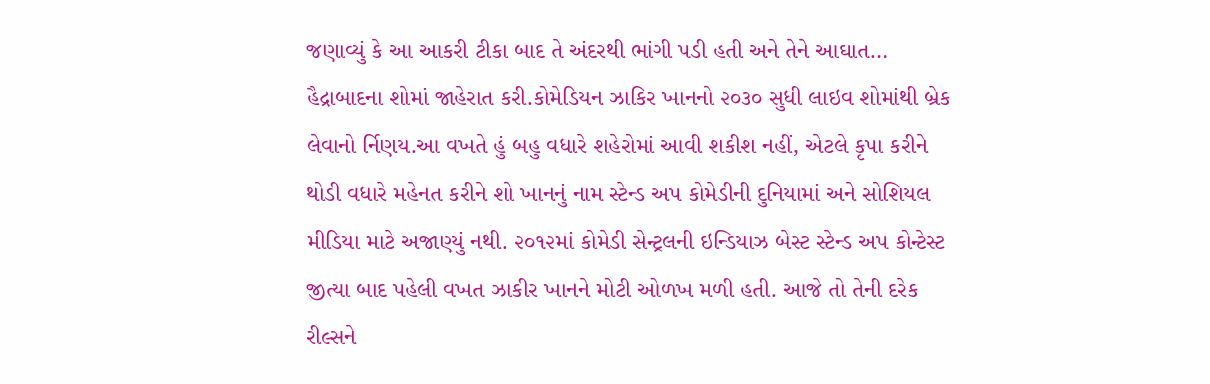જણાવ્યું કે આ આકરી ટીકા બાદ તે અંદરથી ભાંગી પડી હતી અને તેને આઘાત…
હૈદ્રાબાદના શોમાં જાહેરાત કરી.કોમેડિયન ઝાકિર ખાનનો ૨૦૩૦ સુધી લાઇવ શોમાંથી બ્રેક લેવાનો ર્નિણય.આ વખતે હું બહુ વધારે શહેરોમાં આવી શકીશ નહીં, એટલે કૃપા કરીને થોડી વધારે મહેનત કરીને શો ખાનનું નામ સ્ટેન્ડ અપ કોમેડીની દુનિયામાં અને સોશિયલ મીડિયા માટે અજાણ્યું નથી. ૨૦૧૨માં કોમેડી સેન્ટ્રલની ઇન્ડિયાઝ બેસ્ટ સ્ટેન્ડ અપ કોન્ટેસ્ટ જીત્યા બાદ પહેલી વખત ઝાકીર ખાનને મોટી ઓળખ મળી હતી. આજે તો તેની દરેક રીલ્સને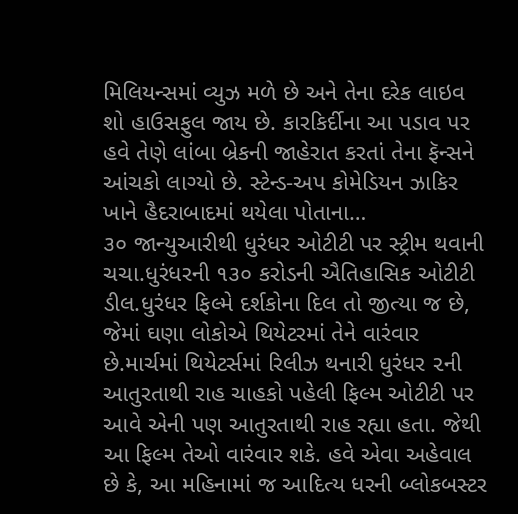મિલિયન્સમાં વ્યુઝ મળે છે અને તેના દરેક લાઇવ શો હાઉસફુલ જાય છે. કારકિર્દીના આ પડાવ પર હવે તેણે લાંબા બ્રેકની જાહેરાત કરતાં તેના ફૅન્સને આંચકો લાગ્યો છે. સ્ટેન્ડ-અપ કોમેડિયન ઝાકિર ખાને હૈદરાબાદમાં થયેલા પોતાના…
૩૦ જાન્યુઆરીથી ધુરંધર ઓટીટી પર સ્ટ્રીમ થવાની ચચા.ધુરંધરની ૧૩૦ કરોડની ઐતિહાસિક ઓટીટી ડીલ.ધુરંધર ફિલ્મે દર્શકોના દિલ તો જીત્યા જ છે, જેમાં ઘણા લોકોએ થિયેટરમાં તેને વારંવાર છે.માર્ચમાં થિયેટર્સમાં રિલીઝ થનારી ધુરંધર ૨ની આતુરતાથી રાહ ચાહકો પહેલી ફિલ્મ ઓટીટી પર આવે એની પણ આતુરતાથી રાહ રહ્યા હતા. જેથી આ ફિલ્મ તેઓ વારંવાર શકે. હવે એવા અહેવાલ છે કે, આ મહિનામાં જ આદિત્ય ધરની બ્લોકબસ્ટર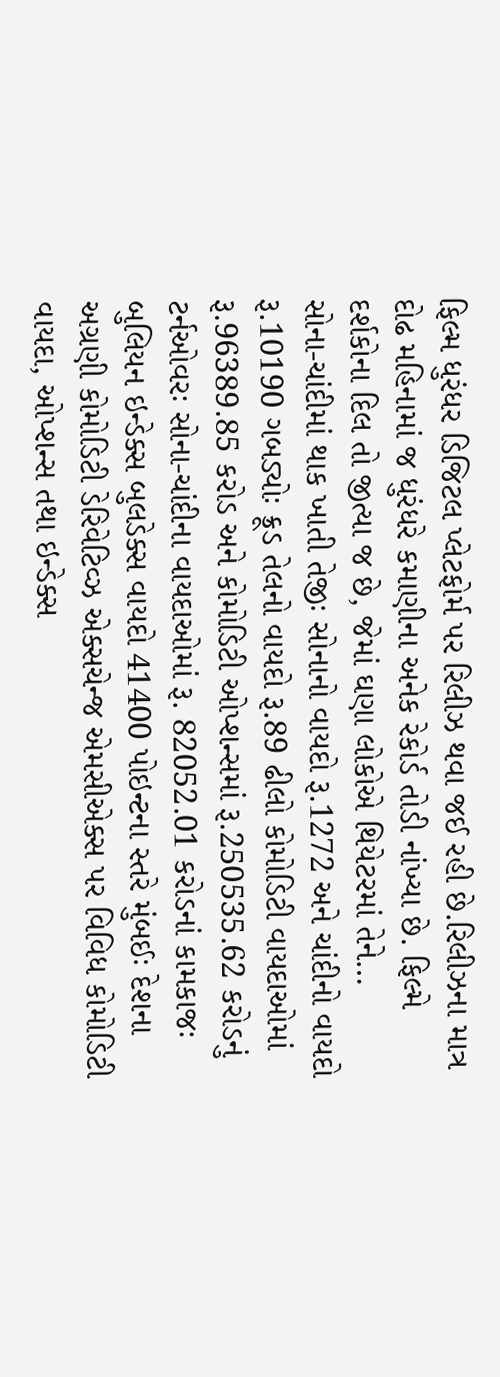ફિલ્મ ધુરંધર ડિજિટલ પ્લેટફોર્મ પર રિલીઝ થવા જઈ રહી છે.રિલીઝના માત્ર દોઢ મહિનામાં જ ધુરંધરે કમાણીના અનેક રેકોર્ડ તોડી નાંખ્યા છે. ફિલ્મે દર્શકોના દિલ તો જીત્યા જ છે, જેમાં ઘણા લોકોએ થિયેટરમાં તેને…
સોના-ચાંદીમાં થાક ખાતી તેજીઃ સોનાનો વાયદો રૂ.1272 અને ચાંદીનો વાયદો રૂ.10190 ગબડ્યોઃ ક્રૂડ તેલનો વાયદો રૂ.89 ઢીલો કોમોડિટી વાયદાઓમાં રૂ.96389.85 કરોડ અને કોમોડિટી ઓપ્શન્સમાં રૂ.250535.62 કરોડનું ટર્નઓવરઃ સોના-ચાંદીના વાયદાઓમાં રૂ. 82052.01 કરોડનાં કામકાજઃ બુલિયન ઇન્ડેક્સ બુલડેક્સ વાયદો 41400 પોઇન્ટના સ્તરે મુંબઈઃ દેશના અગ્રણી કોમોડિટી ડેરિવેટિવ્ઝ એક્સચેન્જ એમસીએક્સ પર વિવિધ કોમોડિટી વાયદા, ઓપ્શન્સ તથા ઇન્ડેક્સ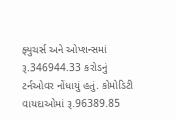ફ્યુચર્સ અને ઓપ્શન્સમાં રૂ.346944.33 કરોડનું ટર્નઓવર નોંધાયું હતું. કોમોડિટી વાયદાઓમાં રૂ.96389.85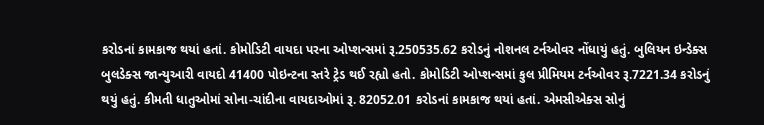કરોડનાં કામકાજ થયાં હતાં. કોમોડિટી વાયદા પરના ઓપ્શન્સમાં રૂ.250535.62 કરોડનું નોશનલ ટર્નઓવર નોંધાયું હતું. બુલિયન ઇન્ડેક્સ બુલડેક્સ જાન્યુઆરી વાયદો 41400 પોઇન્ટના સ્તરે ટ્રેડ થઈ રહ્યો હતો. કોમોડિટી ઓપ્શન્સમાં કુલ પ્રીમિયમ ટર્નઓવર રૂ.7221.34 કરોડનું થયું હતું. કીમતી ધાતુઓમાં સોના-ચાંદીના વાયદાઓમાં રૂ. 82052.01 કરોડનાં કામકાજ થયાં હતાં. એમસીએક્સ સોનું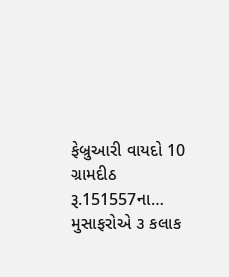ફેબ્રુઆરી વાયદો 10 ગ્રામદીઠ રૂ.151557ના…
મુસાફરોએ ૩ કલાક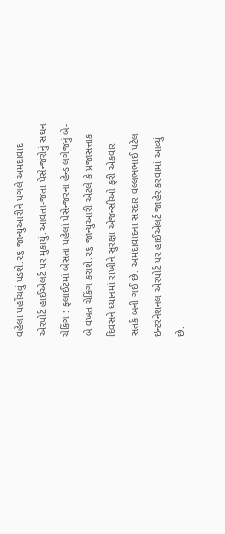વહેલા પહોંચવું પડશે.૨૬ જાન્યુઆરીને પગલે અમદાવાદ એરપોર્ટ હાઈએલર્ટ પર મુકાયું.આવતા-જતા પેસેન્જરોનું સઘન ચેકિંગ : ફ્લાઈટમાં બેસતા પહેલાં પેસેન્જરના હેન્ડ લગેજનું બે-બે વખત ચેકિંગ કરાશે.૨૬ જાન્યુઆરી એટલે કે પ્રજાસત્તાક દિવસને ધ્યાનમાં રાખીને સુરક્ષા એજન્સીઓ ફરી એકવાર સતર્ક બની ગઈ છે. અમદાવાદના સરદાર વલ્લભભાઈ પટેલ ઇન્ટરનેશનલ એરપોર્ટ પર હાઈએલર્ટ જાહેર કરવામાં આવ્યું છે.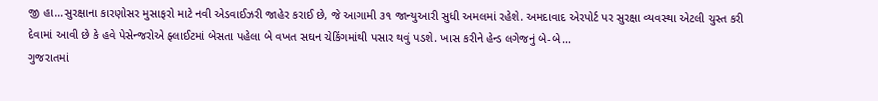જી હા…સુરક્ષાના કારણોસર મુસાફરો માટે નવી એડવાઈઝરી જાહેર કરાઈ છે, જે આગામી ૩૧ જાન્યુઆરી સુધી અમલમાં રહેશે. અમદાવાદ એરપોર્ટ પર સુરક્ષા વ્યવસ્થા એટલી ચુસ્ત કરી દેવામાં આવી છે કે હવે પેસેન્જરોએ ફ્લાઈટમાં બેસતા પહેલા બે વખત સઘન ચેકિંગમાંથી પસાર થવું પડશે. ખાસ કરીને હેન્ડ લગેજનું બે-બે…
ગુજરાતમાં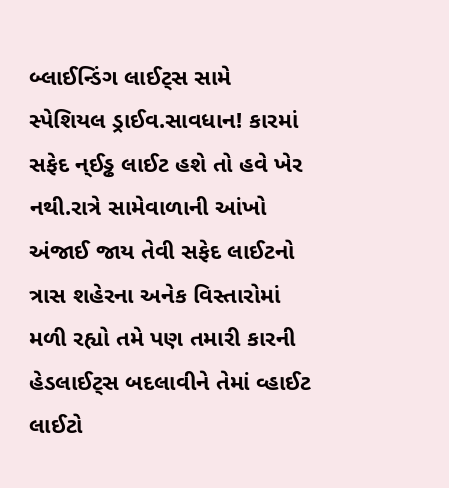બ્લાઈન્ડિંગ લાઈટ્સ સામે સ્પેશિયલ ડ્રાઈવ.સાવધાન! કારમાં સફેદ ન્ઈડ્ઢ લાઈટ હશે તો હવે ખેર નથી.રાત્રે સામેવાળાની આંખો અંજાઈ જાય તેવી સફેદ લાઈટનો ત્રાસ શહેરના અનેક વિસ્તારોમાં મળી રહ્યો તમે પણ તમારી કારની હેડલાઈટ્સ બદલાવીને તેમાં વ્હાઈટ લાઈટો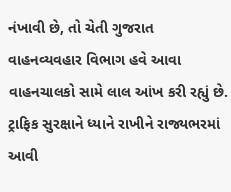નંખાવી છે, તો ચેતી ગુજરાત વાહનવ્યવહાર વિભાગ હવે આવા વાહનચાલકો સામે લાલ આંખ કરી રહ્યું છે. ટ્રાફિક સુરક્ષાને ધ્યાને રાખીને રાજ્યભરમાં આવી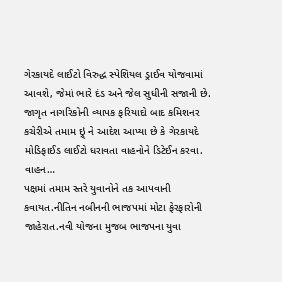ગેરકાયદે લાઈટો વિરુદ્ધ સ્પેશિયલ ડ્રાઈવ યોજવામાં આવશે, જેમાં ભારે દંડ અને જેલ સુધીની સજાની છે. જાગૃત નાગરિકોની વ્યાપક ફરિયાદો બાદ કમિશનર કચેરીએ તમામ ઇ્ર્ં ને આદેશ આપ્યા છે કે ગેરકાયદે મોડિફાઈડ લાઈટો ધરાવતા વાહનોને ડિટેઈન કરવા. વાહન…
પક્ષમાં તમામ સ્તરે યુવાનોને તક આપવાની કવાયત.નીતિન નબીનની ભાજપમાં મોટા ફેરફારોની જાહેરાત.નવી યોજના મુજબ ભાજપના યુવા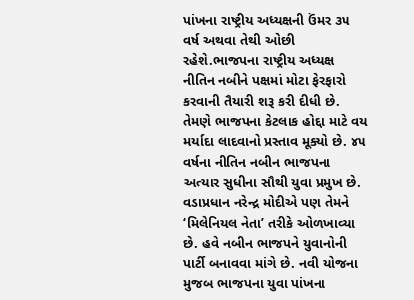પાંખના રાષ્ટ્રીય અધ્યક્ષની ઉંમર ૩૫ વર્ષ અથવા તેથી ઓછી રહેશે.ભાજપના રાષ્ટ્રીય અધ્યક્ષ નીતિન નબીને પક્ષમાં મોટા ફેરફારો કરવાની તૈયારી શરૂ કરી દીધી છે. તેમણે ભાજપના કેટલાક હોદ્દા માટે વય મર્યાદા લાદવાનો પ્રસ્તાવ મૂક્યો છે. ૪૫ વર્ષના નીતિન નબીન ભાજપના અત્યાર સુધીના સૌથી યુવા પ્રમુખ છે. વડાપ્રધાન નરેન્દ્ર મોદીએ પણ તેમને ‘મિલેનિયલ નેતા’ તરીકે ઓળખાવ્યા છે. હવે નબીન ભાજપને યુવાનોની પાર્ટી બનાવવા માંગે છે. નવી યોજના મુજબ ભાજપના યુવા પાંખના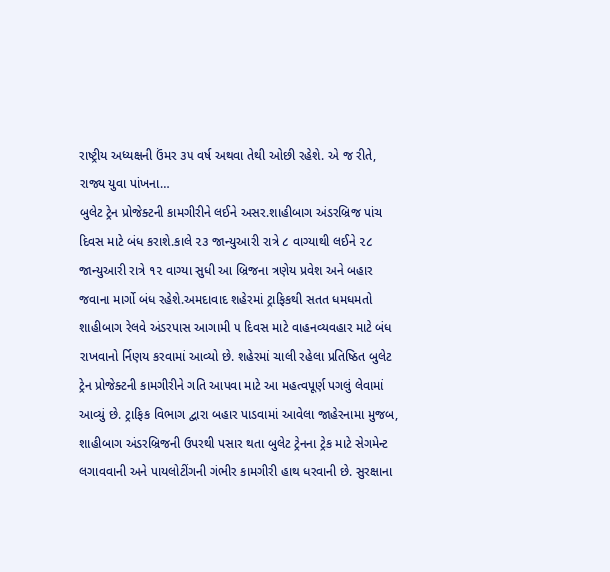રાષ્ટ્રીય અધ્યક્ષની ઉંમર ૩૫ વર્ષ અથવા તેથી ઓછી રહેશે. એ જ રીતે, રાજ્ય યુવા પાંખના…
બુલેટ ટ્રેન પ્રોજેક્ટની કામગીરીને લઈને અસર.શાહીબાગ અંડરબ્રિજ પાંચ દિવસ માટે બંધ કરાશે.કાલે ૨૩ જાન્યુઆરી રાત્રે ૮ વાગ્યાથી લઈને ૨૮ જાન્યુઆરી રાત્રે ૧૨ વાગ્યા સુધી આ બ્રિજના ત્રણેય પ્રવેશ અને બહાર જવાના માર્ગો બંધ રહેશે.અમદાવાદ શહેરમાં ટ્રાફિકથી સતત ધમધમતો શાહીબાગ રેલવે અંડરપાસ આગામી ૫ દિવસ માટે વાહનવ્યવહાર માટે બંધ રાખવાનો ર્નિણય કરવામાં આવ્યો છે. શહેરમાં ચાલી રહેલા પ્રતિષ્ઠિત બુલેટ ટ્રેન પ્રોજેક્ટની કામગીરીને ગતિ આપવા માટે આ મહત્વપૂર્ણ પગલું લેવામાં આવ્યું છે. ટ્રાફિક વિભાગ દ્વારા બહાર પાડવામાં આવેલા જાહેરનામા મુજબ, શાહીબાગ અંડરબ્રિજની ઉપરથી પસાર થતા બુલેટ ટ્રેનના ટ્રેક માટે સેગમેન્ટ લગાવવાની અને પાયલોટીંગની ગંભીર કામગીરી હાથ ધરવાની છે. સુરક્ષાના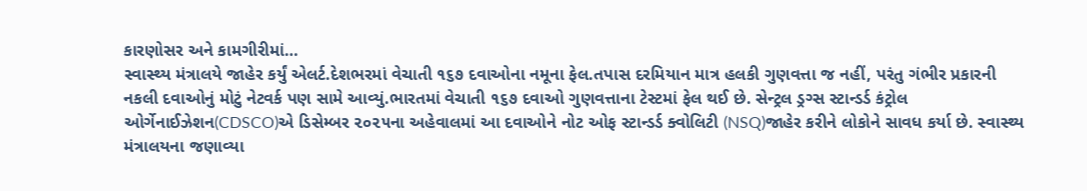કારણોસર અને કામગીરીમાં…
સ્વાસ્થ્ય મંત્રાલયે જાહેર કર્યું એલર્ટ.દેશભરમાં વેચાતી ૧૬૭ દવાઓના નમૂના ફેલ.તપાસ દરમિયાન માત્ર હલકી ગુણવત્તા જ નહીં, પરંતુ ગંભીર પ્રકારની નકલી દવાઓનું મોટું નેટવર્ક પણ સામે આવ્યું.ભારતમાં વેચાતી ૧૬૭ દવાઓ ગુણવત્તાના ટેસ્ટમાં ફેલ થઈ છે. સેન્ટ્રલ ડ્રગ્સ સ્ટાન્ડર્ડ કંટ્રોલ ઓર્ગેનાઈઝેશન(CDSCO)એ ડિસેમ્બર ૨૦૨૫ના અહેવાલમાં આ દવાઓને નોટ ઓફ સ્ટાન્ડર્ડ ક્વોલિટી (NSQ)જાહેર કરીને લોકોને સાવધ કર્યા છે. સ્વાસ્થ્ય મંત્રાલયના જણાવ્યા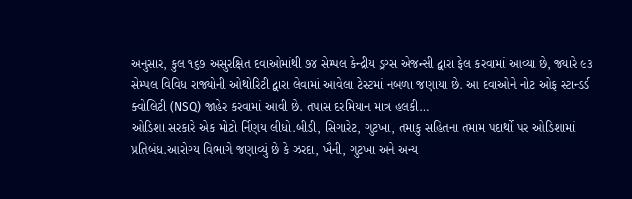અનુસાર, કુલ ૧૬૭ અસુરક્ષિત દવાઓમાંથી ૭૪ સેમ્પલ કેન્દ્રીય ડ્રગ્સ એજન્સી દ્વારા ફેલ કરવામાં આવ્યા છે, જ્યારે ૯૩ સેમ્પલ વિવિધ રાજ્યોની ઓથોરિટી દ્વારા લેવામાં આવેલા ટેસ્ટમાં નબળા જણાયા છે. આ દવાઓને નોટ ઓફ સ્ટાન્ડર્ડ ક્વોલિટી (NSQ) જાહેર કરવામાં આવી છે. તપાસ દરમિયાન માત્ર હલકી…
ઓડિશા સરકારે એક મોટો ર્નિણય લીધો.બીડી, સિગારેટ, ગુટખા, તમાકુ સહિતના તમામ પદાર્થો પર ઓડિશામાં પ્રતિબંધ.આરોગ્ય વિભાગે જણાવ્યું છે કે ઝરદા, ખૈની, ગુટખા અને અન્ય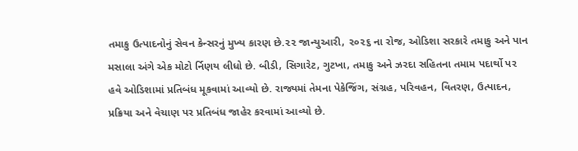તમાકુ ઉત્પાદનોનું સેવન કેન્સરનું મુખ્ય કારણ છે.૨૨ જાન્યુઆરી, ૨૦૨૬ ના રોજ, ઓડિશા સરકારે તમાકુ અને પાન મસાલા અંગે એક મોટો ર્નિણય લીધો છે. બીડી, સિગારેટ, ગુટખા, તમાકુ અને ઝરદા સહિતના તમામ પદાર્થો પર હવે ઓડિશામાં પ્રતિબંધ મૂકવામાં આવ્યો છે. રાજ્યમાં તેમના પેકેજિંગ, સંગ્રહ, પરિવહન, વિતરણ, ઉત્પાદન, પ્રક્રિયા અને વેચાણ પર પ્રતિબંધ જાહેર કરવામાં આવ્યો છે.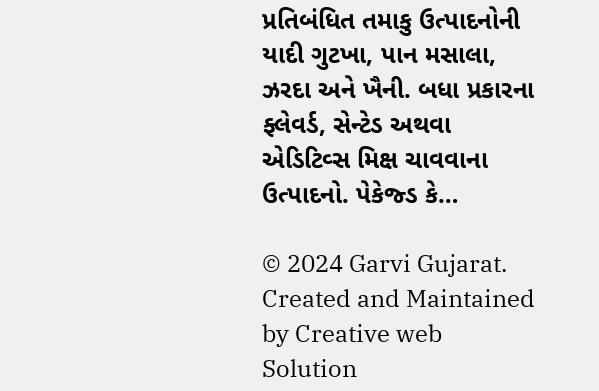પ્રતિબંધિત તમાકુ ઉત્પાદનોની યાદી ગુટખા, પાન મસાલા, ઝરદા અને ખૈની. બધા પ્રકારના ફ્લેવર્ડ, સેન્ટેડ અથવા એડિટિવ્સ મિક્ષ ચાવવાના ઉત્પાદનો. પેકેજ્ડ કે…

© 2024 Garvi Gujarat. Created and Maintained by Creative web Solution